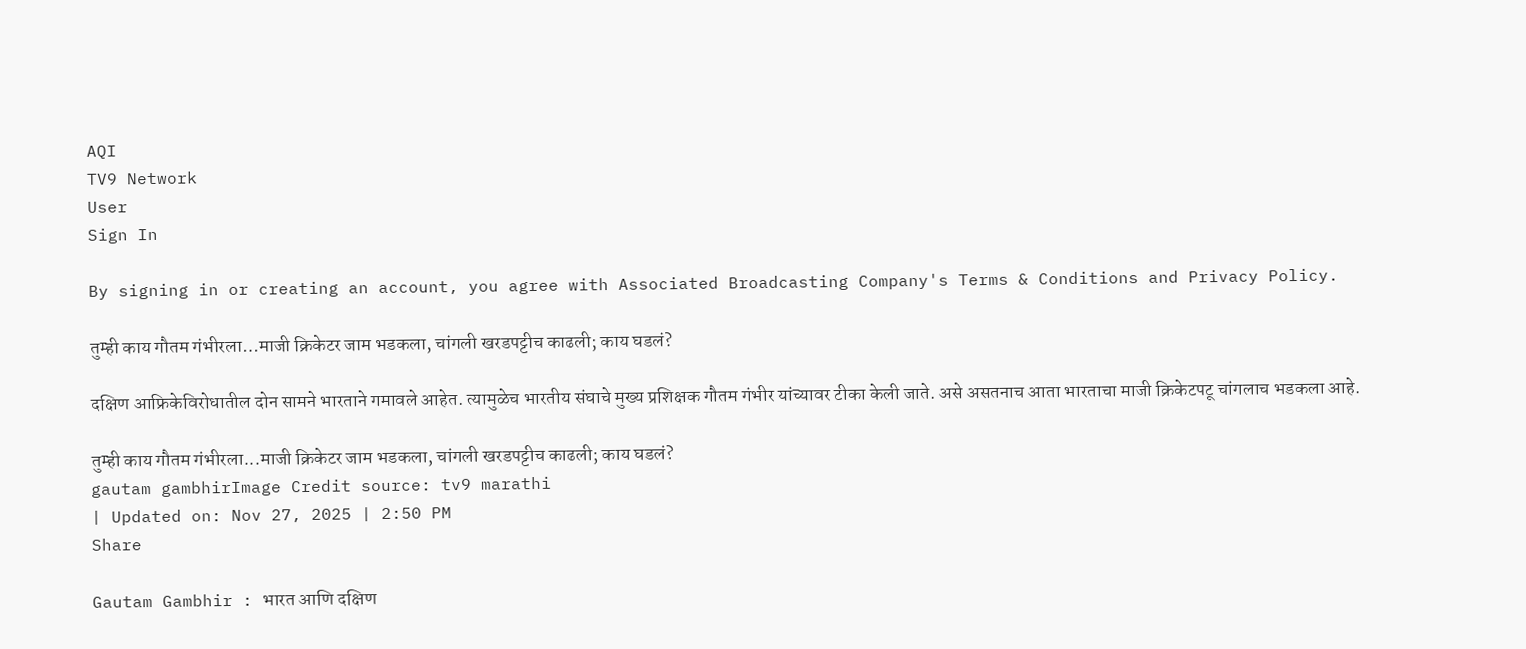AQI
TV9 Network
User
Sign In

By signing in or creating an account, you agree with Associated Broadcasting Company's Terms & Conditions and Privacy Policy.

तुम्ही काय गौतम गंभीरला…माजी क्रिकेटर जाम भडकला, चांगली खरडपट्टीच काढली; काय घडलं?

दक्षिण आफ्रिकेविरोधातील दोन सामने भारताने गमावले आहेत. त्यामुळेच भारतीय संघाचे मुख्य प्रशिक्षक गौतम गंभीर यांच्यावर टीका केली जाते. असे असतनाच आता भारताचा माजी क्रिकेटपटू चांगलाच भडकला आहे.

तुम्ही काय गौतम गंभीरला...माजी क्रिकेटर जाम भडकला, चांगली खरडपट्टीच काढली; काय घडलं?
gautam gambhirImage Credit source: tv9 marathi
| Updated on: Nov 27, 2025 | 2:50 PM
Share

Gautam Gambhir : भारत आणि दक्षिण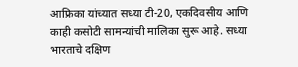आफ्रिका यांच्यात सध्या टी-20, एकदिवसीय आणि काही कसोटी सामन्यांची मालिका सुरू आहे. सध्या भारताचे दक्षिण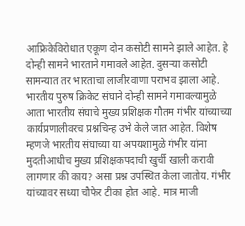आफ्रिकेविरोधात एकूण दोन कसोटी सामने झाले आहेत. हे दोन्ही सामने भारताने गमावले आहेत. दुसऱ्या कसोटी सामन्यात तर भारताचा लाजीरवाणा पराभव झाला आहे. भारतीय पुरुष क्रिकेट संघाने दोन्ही सामने गमावल्यामुळे आता भारतीय संघाचे मुख्य प्रशिक्षक गौतम गंभीर यांच्याच्या कार्यप्रणालीवरच प्रश्नचिन्ह उभे केले जात आहेत. विशेष म्हणजे भारतीय संघाच्या या अपयशामुळे गंभीर यांना मुदतीआधीच मुख्य प्रशिक्षकपदाची खुर्ची खाली करावी लागणार की काय? असा प्रश्न उपस्थित केला जातोय. गंभीर यांच्यावर सध्या चौफेर टीका होत आहे. मात्र माजी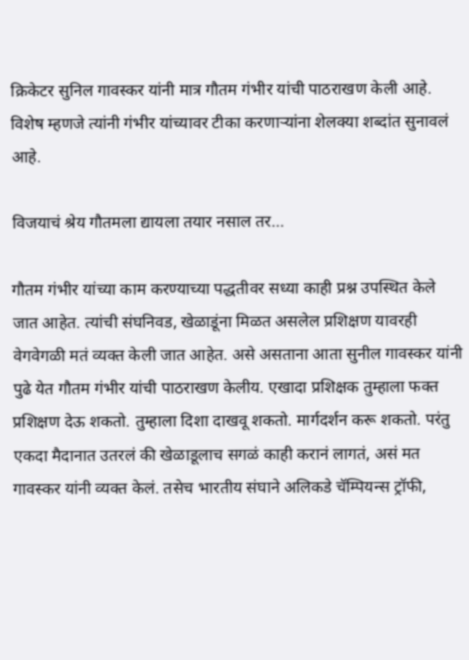क्रिकेटर सुनिल गावस्कर यांनी मात्र गौतम गंभीर यांची पाठराखण केली आहे. विशेष म्हणजे त्यांनी गंभीर यांच्यावर टीका करणाऱ्यांना शेलक्या शब्दांत सुनावलं आहे.

विजयाचं श्रेय गौतमला द्यायला तयार नसाल तर…

गौतम गंभीर यांच्या काम करण्याच्या पद्धतीवर सध्या काही प्रश्न उपस्थित केले जात आहेत. त्यांची संघनिवड, खेळाडूंना मिळत असलेल प्रशिक्षण यावरही वेगवेगळी मतं व्यक्त केली जात आहेत. असे असताना आता सुनील गावस्कर यांनी पुढे येत गौतम गंभीर यांची पाठराखण केलीय. एखादा प्रशिक्षक तुम्हाला फक्त प्रशिक्षण देऊ शकतो. तुम्हाला दिशा दाखवू शकतो. मार्गदर्शन करू शकतो. परंतु एकदा मैदानात उतरलं की खेळाडूलाच सगळं काही करानं लागतं, असं मत गावस्कर यांनी व्यक्त केलं. तसेच भारतीय संघाने अलिकडे चॅम्पियन्स ट्रॉफी,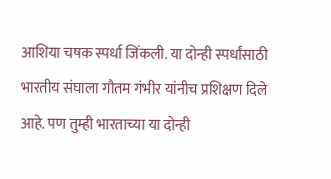आशिया चषक स्पर्धा जिंकली. या दोन्ही स्पर्धांसाठी भारतीय संघाला गौतम गंभीर यांनीच प्रशिक्षण दिले आहे. पण तुम्ही भारताच्या या दोन्ही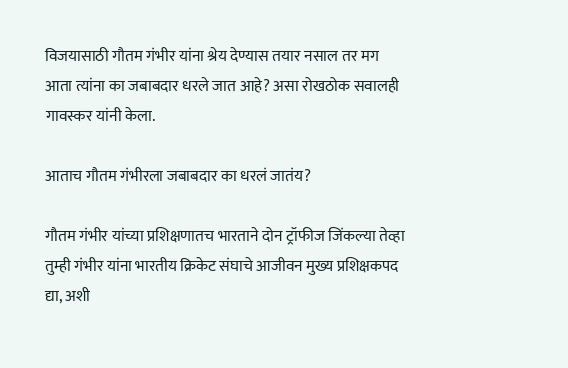विजयासाठी गौतम गंभीर यांना श्रेय देण्यास तयार नसाल तर मग आता त्यांना का जबाबदार धरले जात आहे? असा रोखठोक सवालही गावस्कर यांनी केला.

आताच गौतम गंभीरला जबाबदार का धरलं जातंय?

गौतम गंभीर यांच्या प्रशिक्षणातच भारताने दोन ट्रॉफीज जिंकल्या तेव्हा तुम्ही गंभीर यांना भारतीय क्रिकेट संघाचे आजीवन मुख्य प्रशिक्षकपद द्या, अशी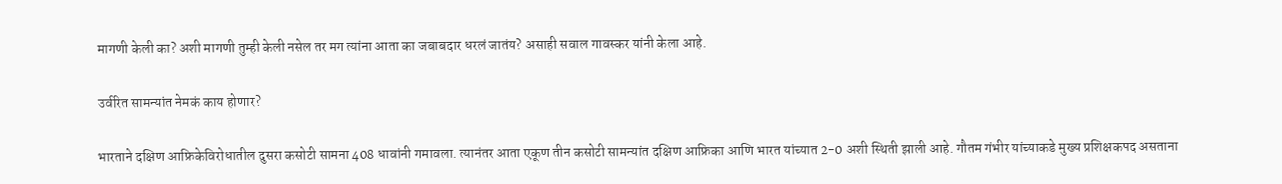मागणी केली का? अशी मागणी तुम्ही केली नसेल तर मग त्यांना आता का जबाबदार धरलं जातंय? असाही सवाल गावस्कर यांनी केला आहे.

उर्वरित सामन्यांत नेमकं काय होणार?

भारताने दक्षिण आफ्रिकेविरोधातील दुसरा कसोटी सामना 408 धावांनी गमावला. त्यानंतर आता एकूण तीन कसोटी सामन्यांत दक्षिण आफ्रिका आणि भारत यांच्यात 2-0 अशी स्थिती झाली आहे. गौतम गंभीर यांच्याकडे मुख्य प्रशिक्षकपद असताना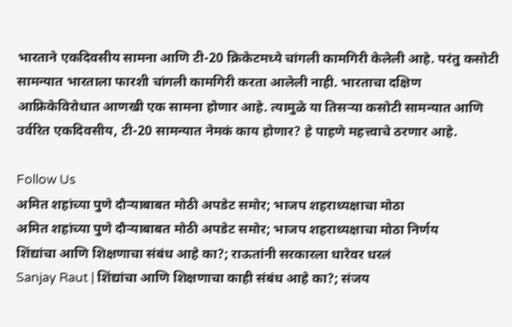भारताने एकदिवसीय सामना आणि टी-20 क्रिकेटमध्ये चांगली कामगिरी केलेली आहे. परंतु कसोटी सामन्यात भारताला फारशी चांगली कामगिरी करता आलेली नाही. भारताचा दक्षिण आफ्रिकेविरोधात आणखी एक सामना होणार आहे. त्यामुळे या तिसऱ्या कसोटी सामन्यात आणि उर्वरित एकदिवसीय, टी-20 सामन्यात नेमकं काय होणार? हे पाहणे महत्त्वाचे ठरणार आहे.

Follow Us
अमित शहांच्या पुणे दौऱ्याबाबत मोठी अपडेट समोर; भाजप शहराध्यक्षाचा मोठा
अमित शहांच्या पुणे दौऱ्याबाबत मोठी अपडेट समोर; भाजप शहराध्यक्षाचा मोठा निर्णय
शिंद्यांचा आणि शिक्षणाचा संबंध आहे का?; राऊतांनी सरकारला धारेवर धरलं
Sanjay Raut | शिंद्यांचा आणि शिक्षणाचा काही संबंध आहे का?; संजय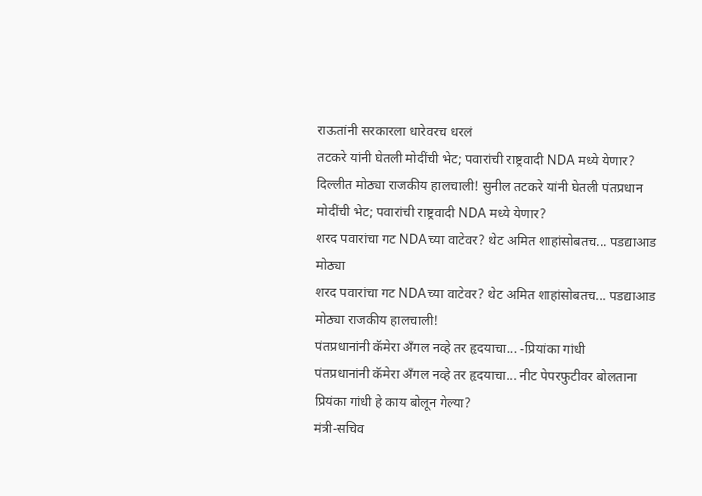राऊतांनी सरकारला धारेवरच धरलं
तटकरे यांनी घेतली मोदींची भेट; पवारांची राष्ट्रवादी NDA मध्ये येणार?
दिल्लीत मोठ्या राजकीय हालचाली! सुनील तटकरे यांनी घेतली पंतप्रधान मोदींची भेट; पवारांची राष्ट्रवादी NDA मध्ये येणार?
शरद पवारांचा गट NDAच्या वाटेवर? थेट अमित शाहांसोबतच... पडद्याआड मोठ्या
शरद पवारांचा गट NDAच्या वाटेवर? थेट अमित शाहांसोबतच... पडद्याआड मोठ्या राजकीय हालचाली!
पंतप्रधानांनी कॅमेरा अँगल नव्हे तर हृदयाचा... -प्रियांका गांधी
पंतप्रधानांनी कॅमेरा अँगल नव्हे तर हृदयाचा... नीट पेपरफुटीवर बोलताना प्रियंका गांधी हे काय बोलून गेल्या?
मंत्री-सचिव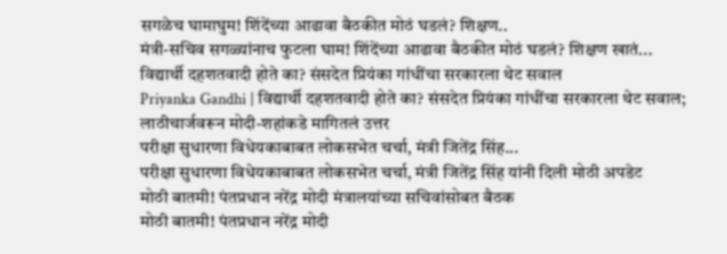सगळेच घामाघुम! शिंदेंच्या आढावा बैठकीत मोठं घडलं? शिक्षण..
मंत्री-सचिव सगळ्यांनाच फुटला घाम! शिंदेंच्या आढावा बैठकीत मोठं घडलं? शिक्षण खातं...
विद्यार्थी दहशतवादी होते का? संसदेत प्रियंका गांधींचा सरकारला थेट सवाल
Priyanka Gandhi | विद्यार्थी दहशतवादी होते का? संसदेत प्रियंका गांधींचा सरकारला थेट सवाल; लाठीचार्जवरून मोदी-शहांकडे मागितलं उत्तर
परीक्षा सुधारणा विधेयकाबाबत लोकसभेत चर्चा, मंत्री जितेंद्र सिंह...
परीक्षा सुधारणा विधेयकाबाबत लोकसभेत चर्चा, मंत्री जितेंद्र सिंह यांनी दिली मोठी अपडेट
मोठी बातमी! पंतप्रधान नरेंद्र मोदी मंत्रालयांच्या सचिवांसोबत बैठक
मोठी बातमी! पंतप्रधान नरेंद्र मोदी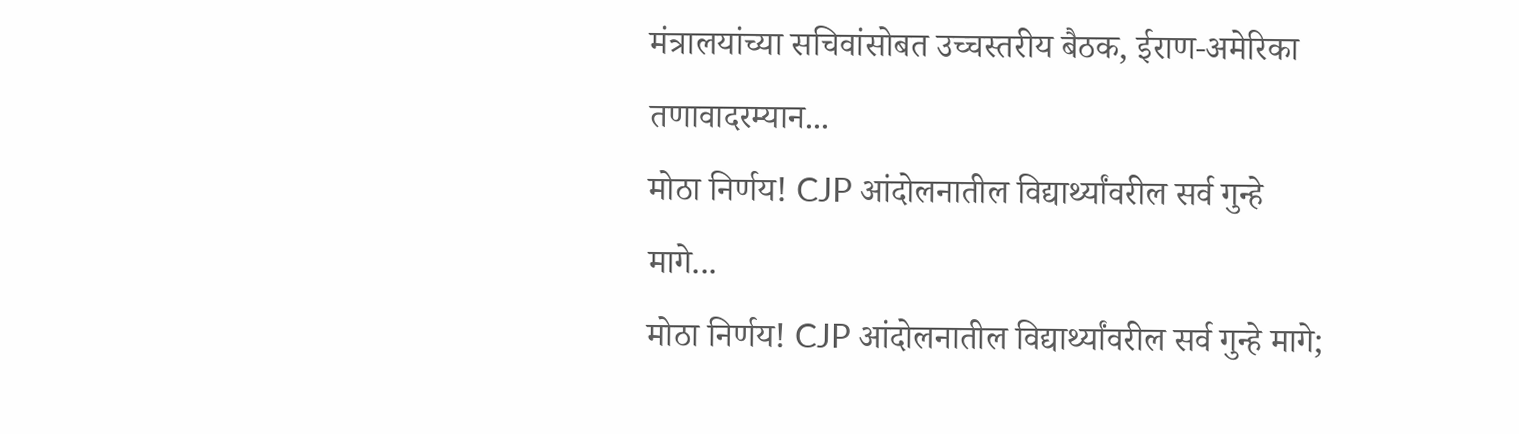मंत्रालयांच्या सचिवांसोबत उच्चस्तरीय बैठक, ईराण-अमेरिका तणावादरम्यान...
मोठा निर्णय! CJP आंदोलनातील विद्यार्थ्यांवरील सर्व गुन्हे मागे...
मोठा निर्णय! CJP आंदोलनातील विद्यार्थ्यांवरील सर्व गुन्हे मागे;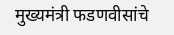मुख्यमंत्री फडणवीसांचे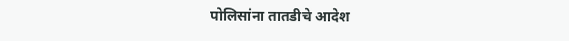पोलिसांना तातडीचे आदेश